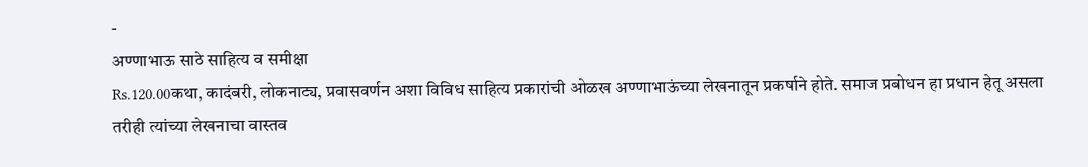-
अण्णाभाऊ साठे साहित्य व समीक्षा
Rs.120.00कथा, कादंबरी, लोकनाट्य, प्रवासवर्णन अशा विविध साहित्य प्रकारांची ओळख अण्णाभाऊंच्या लेखनातून प्रकर्षाने होते. समाज प्रबोधन हा प्रधान हेतू असला तरीही त्यांच्या लेखनाचा वास्तव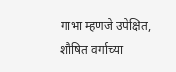गाभा म्हणजे उपेक्षित, शौषित वर्गाच्या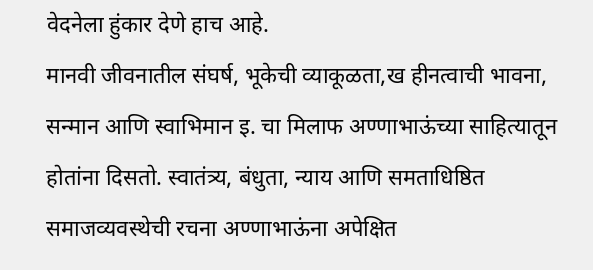वेदनेला हुंकार देणे हाच आहे.
मानवी जीवनातील संघर्ष, भूकेची व्याकूळता,ख हीनत्वाची भावना, सन्मान आणि स्वाभिमान इ. चा मिलाफ अण्णाभाऊंच्या साहित्यातून होतांना दिसतो. स्वातंत्र्य, बंधुता, न्याय आणि समताधिष्ठित समाजव्यवस्थेची रचना अण्णाभाऊंना अपेक्षित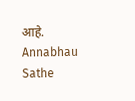आहे.
Annabhau Sathe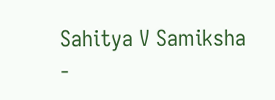Sahitya V Samiksha
-